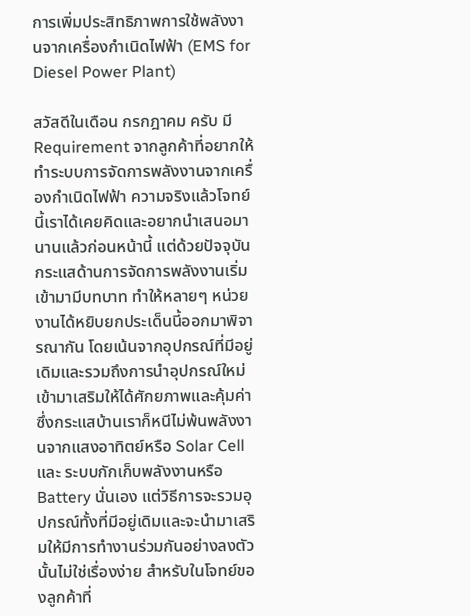การเพิ่มประสิทธิภาพการใช้พลังงานจากเครื่องกำเนิดไฟฟ้า (EMS for Diesel Power Plant)

สวัสดีในเดือน กรกฎาคม ครับ มี Requirement จากลูกค้าที่อยากให้ทำระบบการจัดการพลังงานจากเครื่องกำเนิดไฟฟ้า ความจริงแล้วโจทย์นี้เราได้เคยคิดและอยากนำเสนอมานานแล้วก่อนหน้านี้ แต่ด้วยปัจจุบันกระแสด้านการจัดการพลังงานเริ่มเข้ามามีบทบาท ทำให้หลายๆ หน่วยงานได้หยิบยกประเด็นนี้ออกมาพิจารณากัน โดยเน้นจากอุปกรณ์ที่มีอยู่เดิมและรวมถึงการนำอุปกรณ์ใหม่เข้ามาเสริมให้ได้ศักยภาพและคุ้มค่า ซึ่งกระแสบ้านเราก็หนีไม่พ้นพลังงานจากแสงอาทิตย์หรือ Solar Cell และ ระบบกักเก็บพลังงานหรือ Battery นั่นเอง แต่วิธีการจะรวมอุปกรณ์ทั้งที่มีอยู่เดิมและจะนำมาเสริมให้มีการทำงานร่วมกันอย่างลงตัวนั้นไม่ใช่เรื่องง่าย สำหรับในโจทย์ของลูกค้าที่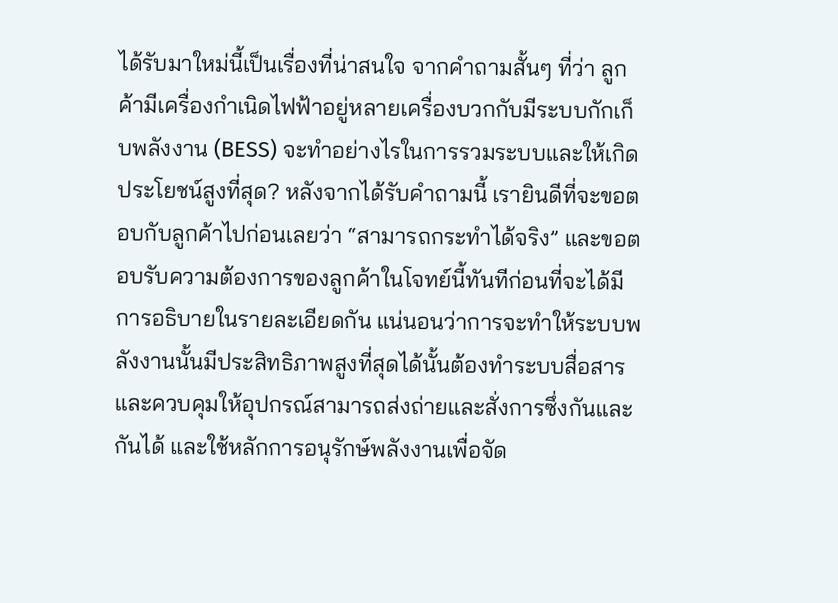ได้รับมาใหม่นี้เป็นเรื่องที่น่าสนใจ จากคำถามสั้นๆ ที่ว่า ลูกค้ามีเครื่องกำเนิดไฟฟ้าอยู่หลายเครื่องบวกกับมีระบบกักเก็บพลังงาน (BESS) จะทำอย่างไรในการรวมระบบและให้เกิดประโยชน์สูงที่สุด? หลังจากได้รับคำถามนี้ เรายินดีที่จะขอตอบกับลูกค้าไปก่อนเลยว่า “สามารถกระทำได้จริง” และขอตอบรับความต้องการของลูกค้าในโจทย์นี้ทันทีก่อนที่จะได้มีการอธิบายในรายละเอียดกัน แน่นอนว่าการจะทำให้ระบบพลังงานนั้นมีประสิทธิภาพสูงที่สุดได้นั้นต้องทำระบบสื่อสารและควบคุมให้อุปกรณ์สามารถส่งถ่ายและสั่งการซึ่งกันและกันได้ และใช้หลักการอนุรักษ์พลังงานเพื่อจัด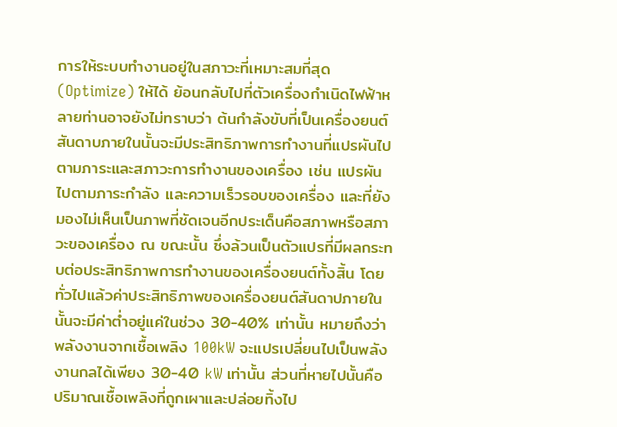การให้ระบบทำงานอยู่ในสภาวะที่เหมาะสมที่สุด (Optimize) ให้ได้ ย้อนกลับไปที่ตัวเครื่องกำเนิดไฟฟ้าหลายท่านอาจยังไม่ทราบว่า ต้นกำลังขับที่เป็นเครื่องยนต์สันดาบภายในนั้นจะมีประสิทธิภาพการทำงานที่แปรผันไปตามภาระและสภาวะการทำงานของเครื่อง เช่น แปรผันไปตามภาระกำลัง และความเร็วรอบของเครื่อง และที่ยังมองไม่เห็นเป็นภาพที่ชัดเจนอีกประเด็นคือสภาพหรือสภาวะของเครื่อง ณ ขณะนั้น ซึ่งล้วนเป็นตัวแปรที่มีผลกระทบต่อประสิทธิภาพการทำงานของเครื่องยนต์ทั้งสิ้น โดยทั่วไปแล้วค่าประสิทธิภาพของเครื่องยนต์สันดาปภายในนั้นจะมีค่าต่ำอยู่แค่ในช่วง 30-40% เท่านั้น หมายถึงว่าพลังงานจากเชื้อเพลิง 100kW จะแปรเปลี่ยนไปเป็นพลังงานกลได้เพียง 30-40 kW เท่านั้น ส่วนที่หายไปนั้นคือปริมาณเชื้อเพลิงที่ถูกเผาและปล่อยทิ้งไป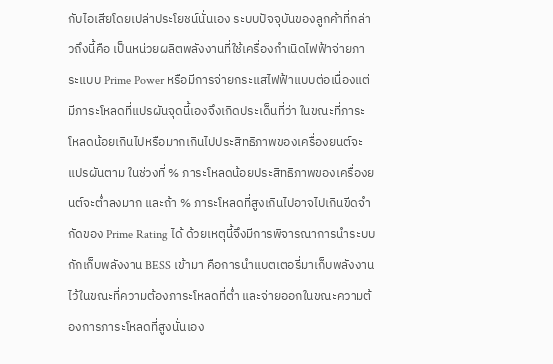กับไอเสียโดยเปล่าประโยชน์นั่นเอง ระบบปัจจุบันของลูกค้าที่กล่าวถึงนี้คือ เป็นหน่วยผลิตพลังงานที่ใช้เครื่องกำเนิดไฟฟ้าจ่ายภาระแบบ Prime Power หรือมีการจ่ายกระแสไฟฟ้าแบบต่อเนื่องแต่มีภาระโหลดที่แปรผันจุดนี้เองจึงเกิดประเด็นที่ว่า ในขณะที่ภาระโหลดน้อยเกินไปหรือมากเกินไปประสิทธิภาพของเครื่องยนต์จะแปรผันตาม ในช่วงที่ % ภาระโหลดน้อยประสิทธิภาพของเครื่องยนต์จะต่ำลงมาก และถ้า % ภาระโหลดที่สูงเกินไปอาจไปเกินขีดจำกัดของ Prime Rating ได้ ด้วยเหตุนี้จึงมีการพิจารณาการนำระบบกักเก็บพลังงาน BESS เข้ามา คือการนำแบตเตอรี่มาเก็บพลังงานไว้ในขณะที่ความต้องภาระโหลดที่ต่ำ และจ่ายออกในขณะความต้องการภาระโหลดที่สูงนั่นเอง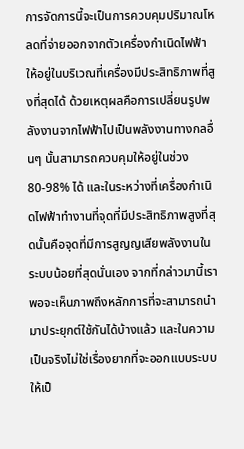การจัดการนี้จะเป็นการควบคุมปริมาณโหลดที่จ่ายออกจากตัวเครื่องกำเนิดไฟฟ้าให้อยู่ในบริเวณที่เครื่องมีประสิทธิภาพที่สูงที่สุดได้ ด้วยเหตุผลคือการเปลี่ยนรูปพลังงานจากไฟฟ้าไปเป็นพลังงานทางกลอื่นๆ นั้นสามารถควบคุมให้อยู่ในช่วง 80-98% ได้ และในระหว่างที่เครื่องกำเนิดไฟฟ้าทำงานที่จุดที่มีประสิทธิภาพสูงที่สุดนั้นคือจุดที่มีการสูญญเสียพลังงานในระบบน้อยที่สุดนั่นเอง จากที่กล่าวมานี้เราพอจะเห็นภาพถึงหลักการที่จะสามารถนำมาประยุกต์ใช้กันได้บ้างแล้ว และในความเป็นจริงไม่ใช่เรื่องยากที่จะออกแบบระบบให้เป็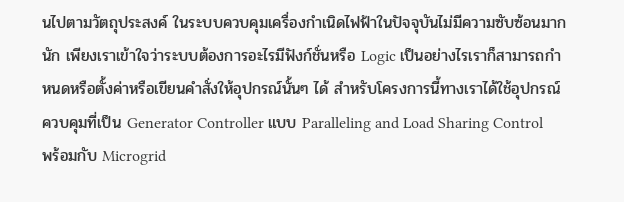นไปตามวัตถุประสงค์ ในระบบควบคุมเครื่องกำเนิดไฟฟ้าในปัจจุบันไม่มีความซับซ้อนมากนัก เพียงเราเข้าใจว่าระบบต้องการอะไรมีฟังก์ชั่นหรือ Logic เป็นอย่างไรเราก็สามารถกำหนดหรือตั้งค่าหรือเขียนคำสั่งให้อุปกรณ์นั้นๆ ได้ สำหรับโครงการนี้ทางเราได้ใช้อุปกรณ์ควบคุมที่เป็น Generator Controller แบบ Paralleling and Load Sharing Control พร้อมกับ Microgrid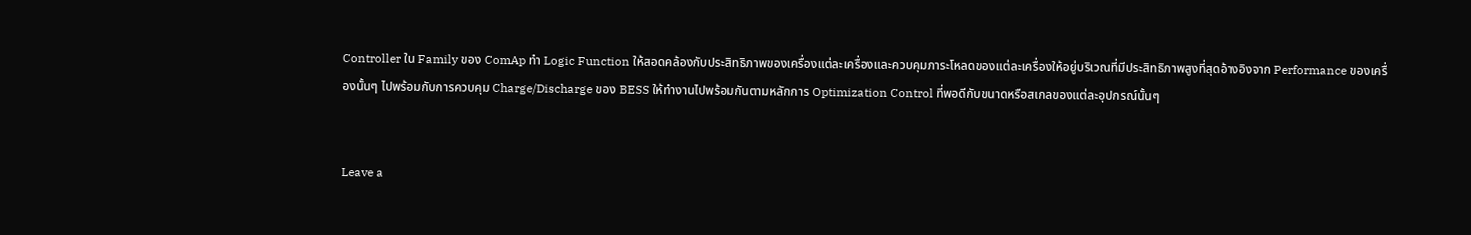Controller ใน Family ของ ComAp ทำ Logic Function ให้สอดคล้องกับประสิทธิภาพของเครื่องแต่ละเครื่องและควบคุมภาระโหลดของแต่ละเครื่องให้อยู่บริเวณที่มีประสิทธิภาพสูงที่สุดอ้างอิงจาก Performance ของเครื่องนั้นๆ ไปพร้อมกับการควบคุม Charge/Discharge ของ BESS ให้ทำงานไปพร้อมกันตามหลักการ Optimization Control ที่พอดีกับขนาดหรือสเกลของแต่ละอุปกรณ์นั้นๆ


Leave a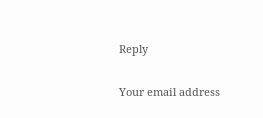Reply

Your email address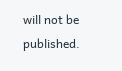will not be published.